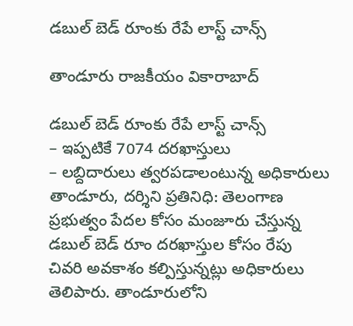డబుల్‌ బెడ్‌ రూంకు రేపే లాస్ట్ చాన్స్‌

తాండూరు రాజకీయం వికారాబాద్

డబుల్‌ బెడ్‌ రూంకు రేపే లాస్ట్ చాన్స్‌
– ఇప్పటికే 7074 దరఖాస్తులు
– లబ్దిదారులు త్వరపడాలంటున్న అధికారులు
తాండూరు, దర్శిని ప్రతినిధి: తెలంగాణ ప్రభుత్వం పేదల కోసం మంజూరు చేస్తున్న డబుల్‌ బెడ్‌ రూం దరఖాస్తుల కోసం రేపు చివరి అవకాశం కల్పిస్తున్నట్లు అధికారులు తెలిపారు. తాండూరులోని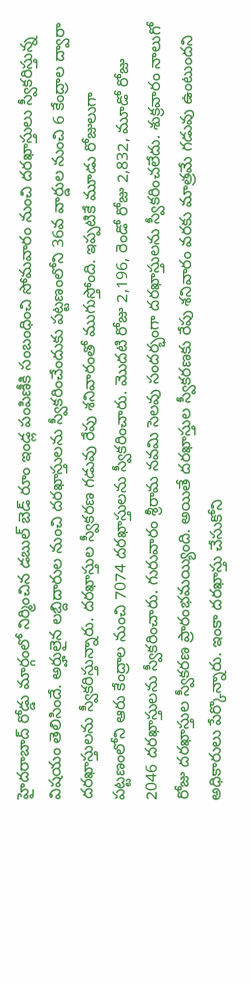హైదరాబాద్‌ రోడ్డు మార్గంలో నిర్మించిన డబుల్‌ బెడ్‌ రూం ఇండ్ల పంపిణీకి సంబంధించి సోమవారం నుంచి దరఖాస్తులు స్వీకరిస్తున్న విషయం తెలిసిందే. అర్హులైన లబ్దిదారుల నుంచి దరఖాస్తులను స్వీకరించేందుకు పట్టణంలోని 36వ వార్డుల నుంచి 6 కేంద్రాల ద్వారా దరఖాస్తులను స్వీకరిస్తున్నారు. దరఖాస్తుల స్వీకరణ గడువు రేపు శనివారంతో ముగుస్తోంది. ఇప్పటికే మూడు రోజులుగా పట్టణంలోని ఆరు కేంద్రాల నుంచి 7074 దరఖాస్తులను స్వీకరించారు. మొదటి రోజు 2,196, రెండో రోజు 2,832, మూడో రోజు 2046 దరఖాస్తులను స్వీకరించారు. గురువారం శ్రీరామ నవమి సెలవు సందర్భంగా దరఖాస్తులను స్వీకరించలేదు. శుక్రవారం నాలుగో రోజు దరఖాస్తుల స్వీకరణ ప్రారంభమయ్యింది. అయితే దరఖాస్తుల స్వీకరణకు రేపు శనివారం వరకు మాత్రమే గడువు ఉంటుందని అధికారులు పేర్కొన్నారు. ఇంకా దరఖాస్తు చేసుకోని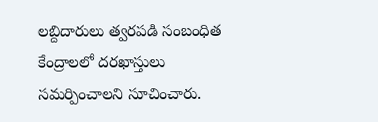లబ్దిదారులు త్వరపడి సంబంధిత కేంద్రాలలో దరఖాస్తులు సమర్పించాలని సూచించారు.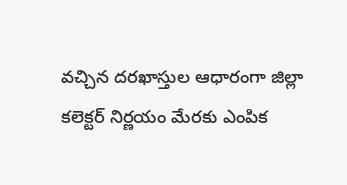వచ్చిన దరఖాస్తుల ఆధారంగా జిల్లా కలెక్టర్ నిర్ణయం మేరకు ఎంపిక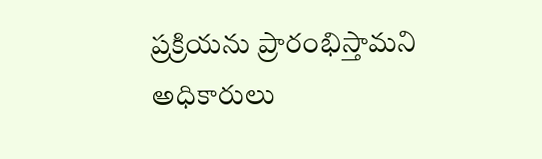ప్రక్రియను ప్రారంభిస్తామని అధికారులు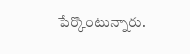పేర్కొంటున్నారు.